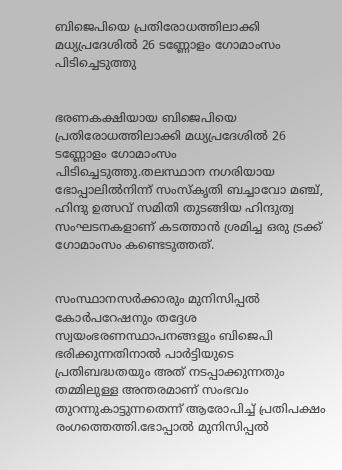ബിജെപിയെ പ്രതിരോധത്തിലാക്കി മധ്യപ്രദേശില്‍ 26 ടണ്ണോളം ഗോമാംസം പിടിച്ചെടുത്തു


ഭരണകക്ഷിയായ ബിജെപിയെ പ്രതിരോധത്തിലാക്കി മധ്യപ്രദേശില്‍ 26 ടണ്ണോളം ഗോമാംസം പിടിച്ചെടുത്തു.തലസ്ഥാന നഗരിയായ ഭോപ്പാലില്‍നിന്ന് സംസ്കൃതി ബച്ചാവോ മഞ്ച്, ഹിന്ദു ഉത്സവ് സമിതി തുടങ്ങിയ ഹിന്ദുത്വ സംഘടനകളാണ് കടത്താൻ ശ്രമിച്ച ഒരു ട്രക്ക് ഗോമാംസം കണ്ടെടുത്തത്.


സംസ്ഥാനസർക്കാരും മുനിസിപ്പല്‍ കോർപറേഷനും തദ്ദേശ സ്വയംഭരണസ്ഥാപനങ്ങളും ബിജെപി ഭരിക്കുന്നതിനാല്‍ പാർട്ടിയുടെ പ്രതിബദ്ധതയും അത് നടപ്പാക്കുന്നതും തമ്മിലുള്ള അന്തരമാണ് സംഭവം തുറന്നുകാട്ടുന്നതെന്ന് ആരോപിച്ച്‌ പ്രതിപക്ഷം രംഗത്തെത്തി.ഭോപ്പാല്‍ മുനിസിപ്പല്‍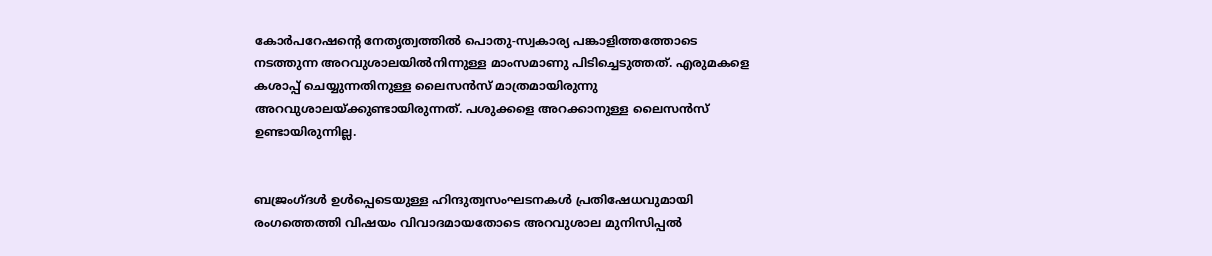കോർപറേഷന്റെ നേതൃത്വത്തില്‍ പൊതു-സ്വകാര്യ പങ്കാളിത്തത്തോടെ നടത്തുന്ന അറവുശാലയില്‍നിന്നുള്ള മാംസമാണു പിടിച്ചെടുത്തത്. എരുമകളെ കശാപ്പ് ചെയ്യുന്നതിനുള്ള ലൈസൻസ് മാത്രമായിരുന്നു അറവുശാലയ്ക്കുണ്ടായിരുന്നത്. പശുക്കളെ അറക്കാനുള്ള ലൈസൻസ് ഉണ്ടായിരുന്നില്ല.


ബജ്രംഗ്ദള്‍ ഉള്‍പ്പെടെയുള്ള ഹിന്ദുത്വസംഘടനകള്‍ പ്രതിഷേധവുമായി രംഗത്തെത്തി വിഷയം വിവാദമായതോടെ അറവുശാല മുനിസിപ്പല്‍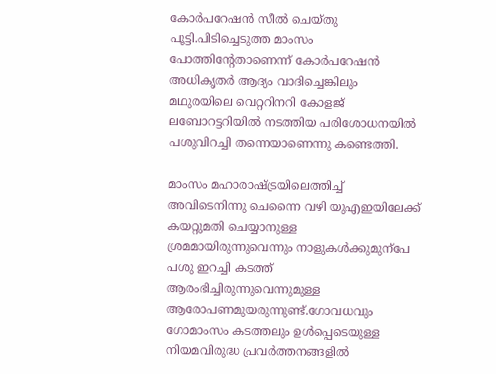കോർപറേഷൻ സീല്‍ ചെയ്തു പൂട്ടി.പിടിച്ചെടുത്ത മാംസം പോത്തിന്റേതാണെന്ന് കോർപറേഷൻ അധികൃതർ ആദ്യം വാദിച്ചെങ്കിലും മഥുരയിലെ വെറ്ററിനറി കോളജ് ലബോറട്ടറിയില്‍ നടത്തിയ പരിശോധനയില്‍ പശുവിറച്ചി തന്നെയാണെന്നു കണ്ടെത്തി.

മാംസം മഹാരാഷ്ട്രയിലെത്തിച്ച്‌ അവിടെനിന്നു ചെന്നൈ വഴി യുഎഇയിലേക്ക് കയറ്റുമതി ചെയ്യാനുള്ള ശ്രമമായിരുന്നുവെന്നും നാളുകള്‍ക്കുമുന്പേ പശു ഇറച്ചി കടത്ത് ആരംഭിച്ചിരുന്നുവെന്നുമുള്ള ആരോപണമുയരുന്നുണ്ട്.ഗോവധവും ഗോമാംസം കടത്തലും ഉള്‍പ്പെടെയുള്ള നിയമവിരുദ്ധ പ്രവർത്തനങ്ങളില്‍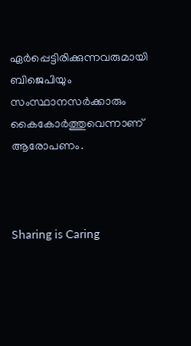ഏർപ്പെട്ടിരിക്കുന്നവരുമായി ബിജെപിയും സംസ്ഥാനസർക്കാരും കൈകോർത്തുവെന്നാണ് ആരോപണം.



Sharing is Caring